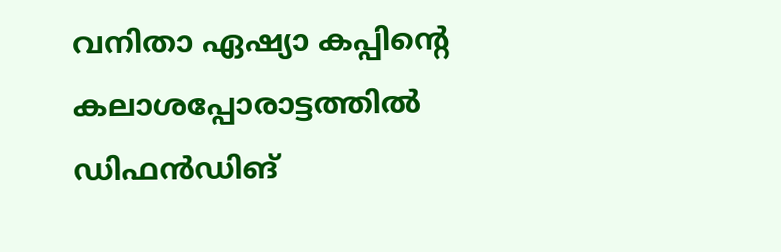വനിതാ ഏഷ്യാ കപ്പിന്റെ കലാശപ്പോരാട്ടത്തില്‍ ഡിഫന്‍ഡിങ്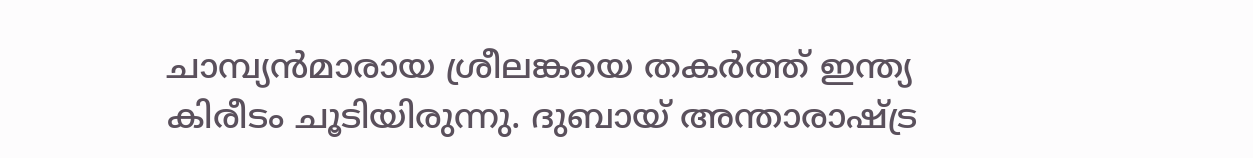ചാമ്പ്യന്‍മാരായ ശ്രീലങ്കയെ തകര്‍ത്ത് ഇന്ത്യ കിരീടം ചൂടിയിരുന്നു. ദുബായ് അന്താരാഷ്ട്ര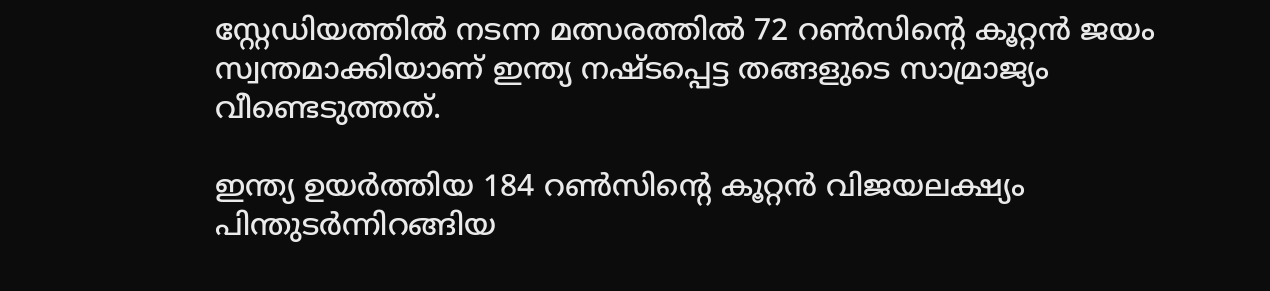സ്റ്റേഡിയത്തില്‍ നടന്ന മത്സരത്തില്‍ 72 റണ്‍സിന്റെ കൂറ്റന്‍ ജയം സ്വന്തമാക്കിയാണ് ഇന്ത്യ നഷ്ടപ്പെട്ട തങ്ങളുടെ സാമ്രാജ്യം വീണ്ടെടുത്തത്.

ഇന്ത്യ ഉയര്‍ത്തിയ 184 റണ്‍സിന്റെ കൂറ്റന്‍ വിജയലക്ഷ്യം പിന്തുടര്‍ന്നിറങ്ങിയ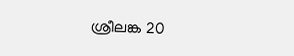ശ്രീലങ്ക 20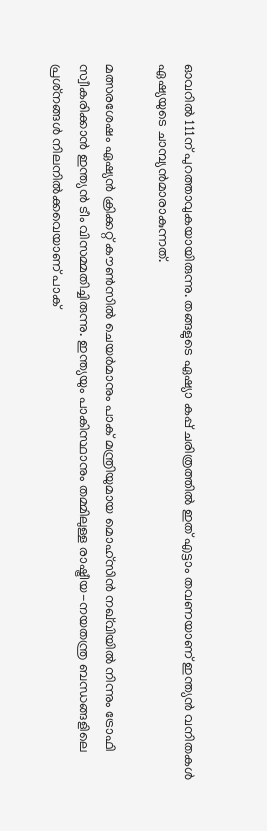ഓവറില്‍ 111ന് പുറത്താവുകയായിരുന്നു. തങ്ങളുടെ ഏഷ്യാ കപ്പ് ചരിത്രത്തില്‍ ഇത് എട്ടാം തവണയാണ് ഇന്ത്യന്‍ വനിതകള്‍ ഏഷ്യയുടെ ചാമ്പ്യന്‍മാരാകുന്നത്.

മത്സരശേഷം ഏഷ്യന്‍ ക്രിക്കറ്റ് കൗണ്‍സില്‍ ചെയര്‍മാനും പാക് മന്ത്രിയുമായ മൊഹ്‌സിന്‍ നഖ്‌വിയില്‍ നിന്നും ട്രോഫി സ്വീകരിക്കാന്‍ ഇന്ത്യന്‍ ടീം വിസമ്മതിച്ചിരുന്നു. ഇന്ത്യയും പാകിസ്ഥാനും തമ്മിലുള്ള രാഷ്ട്രീയ-നയതന്ത്ര ബന്ധങ്ങളിലെ പ്രശ്‌നങ്ങള്‍ നിലനില്‍ക്കവെയാണ് പാക്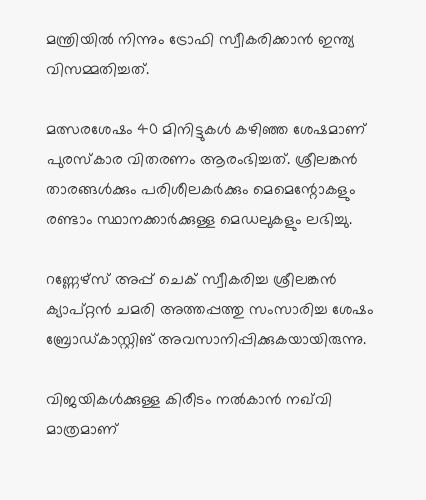മന്ത്രിയില്‍ നിന്നും ട്രോഫി സ്വീകരിക്കാന്‍ ഇന്ത്യ വിസമ്മതിച്ചത്.

മത്സരശേഷം 40 മിനിട്ടുകള്‍ കഴിഞ്ഞ ശേഷമാണ് പുരസ്‌കാര വിതരണം ആരംഭിച്ചത്. ശ്രീലങ്കന്‍ താരങ്ങള്‍ക്കും പരിശീലകര്‍ക്കും മെമെന്റോകളും രണ്ടാം സ്ഥാനക്കാര്‍ക്കുള്ള മെഡലുകളും ലഭിച്ചു.

റണ്ണേഴ്‌സ് അപ്പ് ചെക് സ്വീകരിച്ച ശ്രീലങ്കന്‍ ക്യാപ്റ്റന്‍ ചമരി അത്തപ്പത്തു സംസാരിച്ച ശേഷം ബ്രോഡ്കാസ്റ്റിങ് അവസാനിപ്പിക്കുകയായിരുന്നു.

വിജയികള്‍ക്കുള്ള കിരീടം നല്‍കാന്‍ നഖ്‌വി മാത്രമാണ്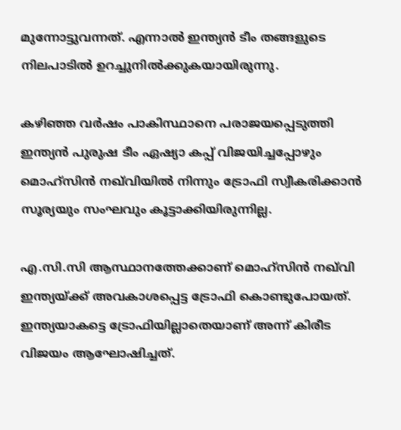മുന്നോട്ടുവന്നത്. എന്നാല്‍ ഇന്ത്യന്‍ ടീം തങ്ങളുടെ നിലപാടില്‍ ഉറച്ചുനില്‍ക്കുകയായിരുന്നു.

കഴിഞ്ഞ വര്‍ഷം പാകിസ്ഥാനെ പരാജയപ്പെടുത്തി ഇന്ത്യന്‍ പുരുഷ ടീം ഏഷ്യാ കപ്പ് വിജയിച്ചപ്പോഴും മൊഹ്‌സിന്‍ നഖ്‌വിയില്‍ നിന്നും ട്രോഫി സ്വീകരിക്കാന്‍ സൂര്യയും സംഘവും കൂട്ടാക്കിയിരുന്നില്ല.

എ.സി.സി ആസ്ഥാനത്തേക്കാണ് മൊഹ്‌സിന്‍ നഖ്‌വി ഇന്ത്യയ്ക്ക് അവകാശപ്പെട്ട ട്രോഫി കൊണ്ടുപോയത്. ഇന്ത്യയാകട്ടെ ട്രോഫിയില്ലാതെയാണ് അന്ന് കിരീട വിജയം ആഘോഷിച്ചത്.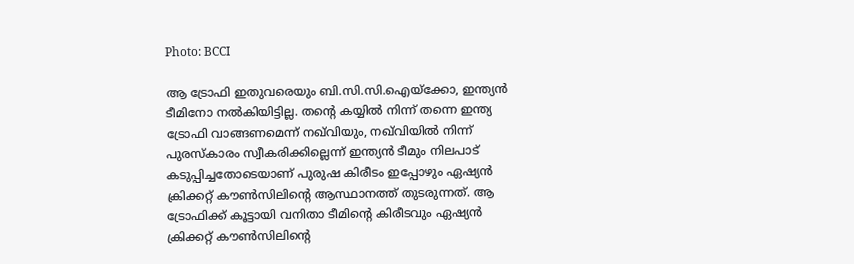Photo: BCCI

ആ ട്രോഫി ഇതുവരെയും ബി.സി.സി.ഐയ്‌ക്കോ, ഇന്ത്യന്‍ ടീമിനോ നല്‍കിയിട്ടില്ല. തന്റെ കയ്യില്‍ നിന്ന് തന്നെ ഇന്ത്യ ട്രോഫി വാങ്ങണമെന്ന് നഖ്‌വിയും, നഖ്‌വിയില്‍ നിന്ന് പുരസ്‌കാരം സ്വീകരിക്കില്ലെന്ന് ഇന്ത്യന്‍ ടീമും നിലപാട് കടുപ്പിച്ചതോടെയാണ് പുരുഷ കിരീടം ഇപ്പോഴും ഏഷ്യന്‍ ക്രിക്കറ്റ് കൗണ്‍സിലിന്റെ ആസ്ഥാനത്ത് തുടരുന്നത്. ആ ട്രോഫിക്ക് കൂട്ടായി വനിതാ ടീമിന്റെ കിരീടവും ഏഷ്യന്‍ ക്രിക്കറ്റ് കൗണ്‍സിലിന്റെ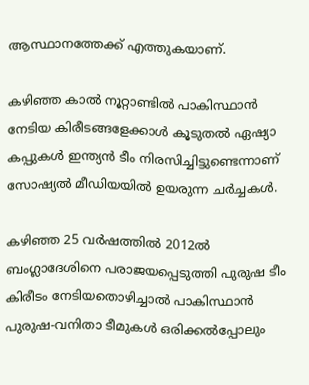ആസ്ഥാനത്തേക്ക് എത്തുകയാണ്.

കഴിഞ്ഞ കാല്‍ നൂറ്റാണ്ടില്‍ പാകിസ്ഥാന്‍ നേടിയ കിരീടങ്ങളേക്കാള്‍ കൂടുതല്‍ ഏഷ്യാ കപ്പുകള്‍ ഇന്ത്യന്‍ ടീം നിരസിച്ചിട്ടുണ്ടെന്നാണ് സോഷ്യല്‍ മീഡിയയില്‍ ഉയരുന്ന ചര്‍ച്ചകള്‍.

കഴിഞ്ഞ 25 വര്‍ഷത്തില്‍ 2012ല്‍ ബംഗ്ലാദേശിനെ പരാജയപ്പെടുത്തി പുരുഷ ടീം കിരീടം നേടിയതൊഴിച്ചാല്‍ പാകിസ്ഥാന്‍ പുരുഷ-വനിതാ ടീമുകള്‍ ഒരിക്കല്‍പ്പോലും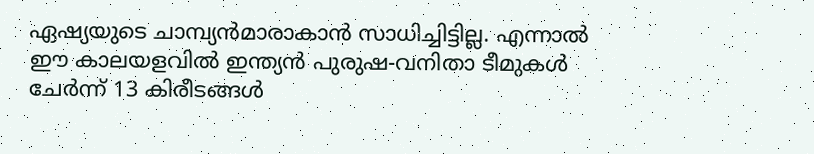ഏഷ്യയുടെ ചാമ്പ്യന്‍മാരാകാന്‍ സാധിച്ചിട്ടില്ല. എന്നാല്‍ ഈ കാലയളവില്‍ ഇന്ത്യന്‍ പുരുഷ-വനിതാ ടീമുകള്‍ ചേര്‍ന്ന് 13 കിരീടങ്ങള്‍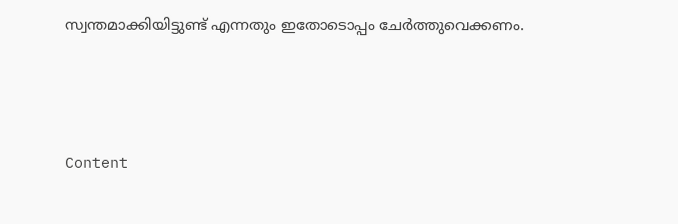സ്വന്തമാക്കിയിട്ടുണ്ട് എന്നതും ഇതോടൊപ്പം ചേര്‍ത്തുവെക്കണം.



Content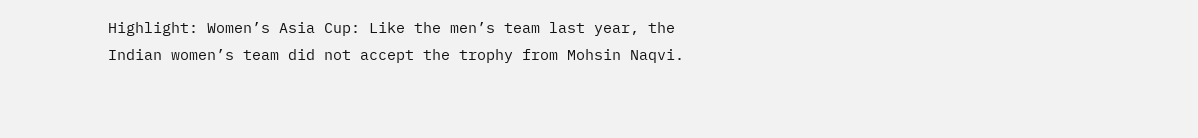Highlight: Women’s Asia Cup: Like the men’s team last year, the Indian women’s team did not accept the trophy from Mohsin Naqvi.